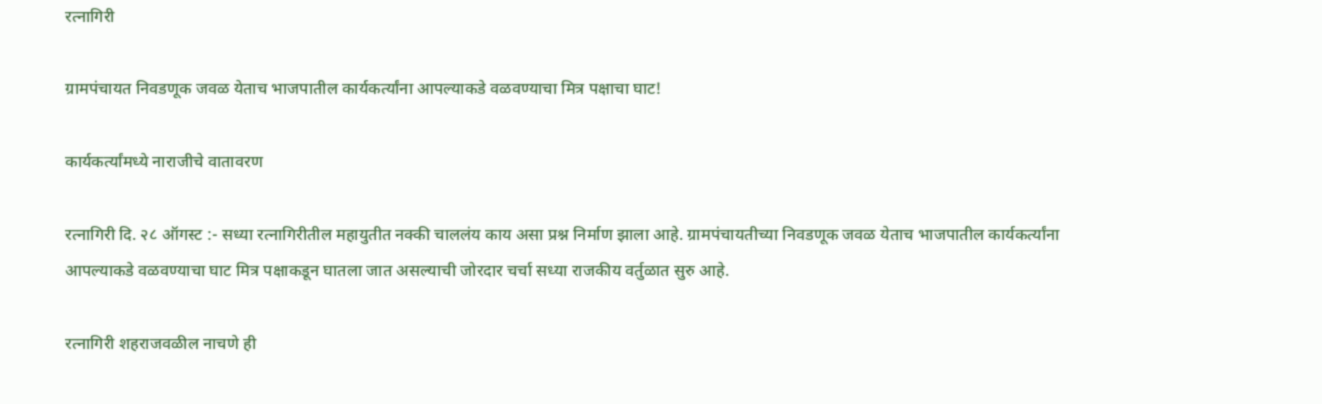रत्नागिरी

ग्रामपंचायत निवडणूक जवळ येताच भाजपातील कार्यकर्त्यांना आपल्याकडे वळवण्याचा मित्र पक्षाचा घाट!

कार्यकर्त्यांमध्ये नाराजीचे वातावरण

रत्नागिरी दि. २८ ऑगस्ट :- सध्या रत्नागिरीतील महायुतीत नक्की चाललंय काय असा प्रश्न निर्माण झाला आहे. ग्रामपंचायतीच्या निवडणूक जवळ येताच भाजपातील कार्यकर्त्यांना आपल्याकडे वळवण्याचा घाट मित्र पक्षाकडून घातला जात असल्याची जोरदार चर्चा सध्या राजकीय वर्तुळात सुरु आहे.

रत्नागिरी शहराजवळील नाचणे ही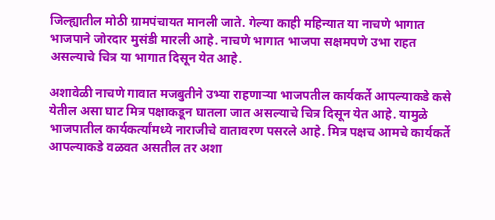जिल्ह्यातील मोठी ग्रामपंचायत मानली जाते. गेल्या काही महिन्यात या नाचणे भागात भाजपाने जोरदार मुसंडी मारली आहे. नाचणे भागात भाजपा सक्षमपणे उभा राहत असल्याचे चित्र या भागात दिसून येत आहे.

अशावेळी नाचणे गावात मजबुतीने उभ्या राहणाऱ्या भाजपतील कार्यकर्ते आपल्याकडे कसे येतील असा घाट मित्र पक्षाकडून घातला जात असल्याचे चित्र दिसून येत आहे. यामुळे भाजपातील कार्यकर्त्यांमध्ये नाराजीचे वातावरण पसरले आहे. मित्र पक्षच आमचे कार्यकर्ते आपल्याकडे वळवत असतील तर अशा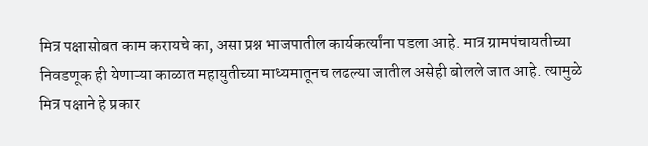मित्र पक्षासोबत काम करायचे का, असा प्रश्न भाजपातील कार्यकर्त्यांना पडला आहे. मात्र ग्रामपंचायतीच्या निवडणूक ही येणाऱ्या काळात महायुतीच्या माध्यमातूनच लढल्या जातील असेही बोलले जात आहे. त्यामुळे मित्र पक्षाने हे प्रकार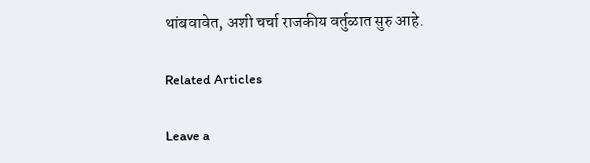थांबवावेत, अशी चर्चा राजकीय वर्तुळात सुरु आहे.

Related Articles

Leave a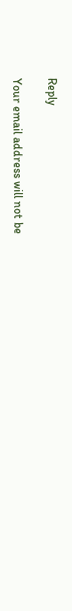Reply

Your email address will not be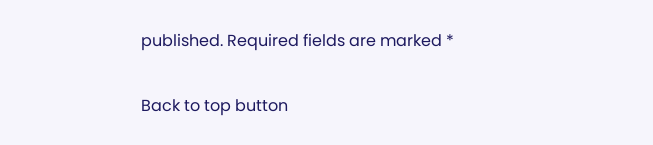published. Required fields are marked *

Back to top button